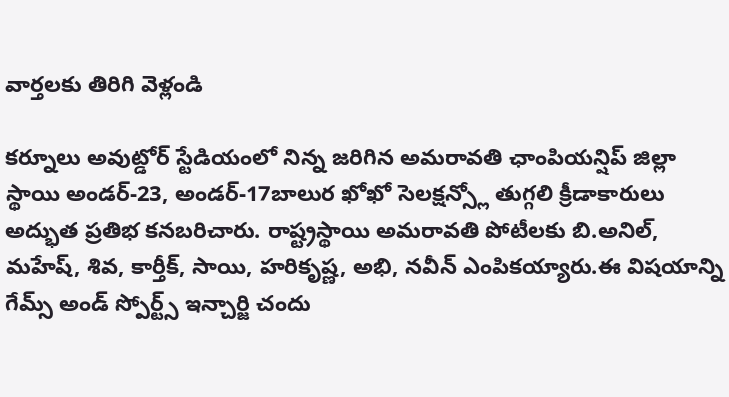వార్తలకు తిరిగి వెళ్లండి

కర్నూలు అవుట్డోర్ స్టేడియంలో నిన్న జరిగిన అమరావతి ఛాంపియన్షిప్ జిల్లా స్థాయి అండర్-23, అండర్-17బాలుర ఖోఖో సెలక్షన్స్లో తుగ్గలి క్రీడాకారులు అద్భుత ప్రతిభ కనబరిచారు. రాష్ట్రస్థాయి అమరావతి పోటీలకు బి.అనిల్, మహేష్, శివ, కార్తీక్, సాయి, హరికృష్ణ, అభి, నవీన్ ఎంపికయ్యారు.ఈ విషయాన్ని గేమ్స్ అండ్ స్పోర్ట్స్ ఇన్చార్జి చందు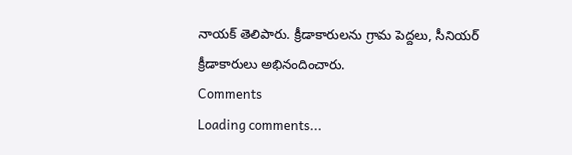నాయక్ తెలిపారు. క్రీడాకారులను గ్రామ పెద్దలు, సీనియర్ క్రీడాకారులు అభినందించారు.
Comments
Loading comments...